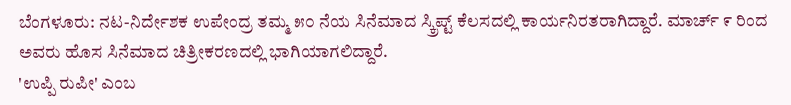ಬೆಂಗಳೂರು: ನಟ-ನಿರ್ದೇಶಕ ಉಪೇಂದ್ರ ತಮ್ಮ ೫೦ ನೆಯ ಸಿನೆಮಾದ ಸ್ಕ್ರಿಪ್ಟ್ ಕೆಲಸದಲ್ಲಿ ಕಾರ್ಯನಿರತರಾಗಿದ್ದಾರೆ. ಮಾರ್ಚ್ ೯ ರಿಂದ ಅವರು ಹೊಸ ಸಿನೆಮಾದ ಚಿತ್ರೀಕರಣದಲ್ಲಿ ಭಾಗಿಯಾಗಲಿದ್ದಾರೆ.
'ಉಪ್ಪಿ ರುಪೀ' ಎಂಬ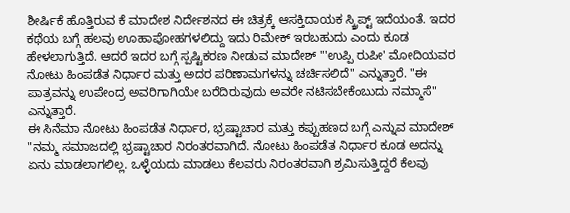ಶೀರ್ಷಿಕೆ ಹೊತ್ತಿರುವ ಕೆ ಮಾದೇಶ ನಿರ್ದೇಶನದ ಈ ಚಿತ್ರಕ್ಕೆ ಆಸಕ್ತಿದಾಯಕ ಸ್ಕ್ರಿಪ್ಟ್ ಇದೆಯಂತೆ. ಇದರ ಕಥೆಯ ಬಗ್ಗೆ ಹಲವು ಊಹಾಪೋಹಗಳಲಿದ್ದು ಇದು ರಿಮೇಕ್ ಇರಬಹುದು ಎಂದು ಕೂಡ ಹೇಳಲಾಗುತ್ತಿದೆ. ಆದರೆ ಇದರ ಬಗ್ಗೆ ಸ್ಪಷ್ಟಿಕರಣ ನೀಡುವ ಮಾದೇಶ್ "'ಉಪ್ಪಿ ರುಪೀ' ಮೋದಿಯವರ ನೋಟು ಹಿಂಪಡೆತ ನಿರ್ಧಾರ ಮತ್ತು ಅದರ ಪರಿಣಾಮಗಳನ್ನು ಚರ್ಚಿಸಲಿದೆ" ಎನ್ನುತ್ತಾರೆ. "ಈ ಪಾತ್ರವನ್ನು ಉಪೇಂದ್ರ ಅವರಿಗಾಗಿಯೇ ಬರೆದಿರುವುದು ಅವರೇ ನಟಿಸಬೇಕೆಂಬುದು ನಮ್ಮಾಸೆ" ಎನ್ನುತ್ತಾರೆ.
ಈ ಸಿನೆಮಾ ನೋಟು ಹಿಂಪಡೆತ ನಿರ್ಧಾರ, ಭ್ರಷ್ಟಾಚಾರ ಮತ್ತು ಕಪ್ಪುಹಣದ ಬಗ್ಗೆ ಎನ್ನುವ ಮಾದೇಶ್ "ನಮ್ಮ ಸಮಾಜದಲ್ಲಿ ಭ್ರಷ್ಟಾಚಾರ ನಿರಂತರವಾಗಿದೆ. ನೋಟು ಹಿಂಪಡೆತ ನಿರ್ಧಾರ ಕೂಡ ಅದನ್ನು ಏನು ಮಾಡಲಾಗಲಿಲ್ಲ. ಒಳ್ಳೆಯದು ಮಾಡಲು ಕೆಲವರು ನಿರಂತರವಾಗಿ ಶ್ರಮಿಸುತ್ತಿದ್ದರೆ ಕೆಲವು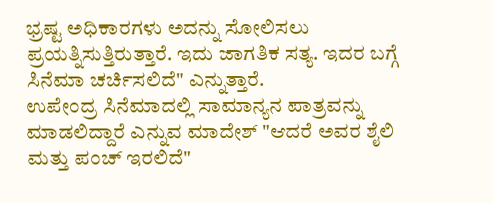ಭ್ರಷ್ಟ ಅಧಿಕಾರಗಳು ಅದನ್ನು ಸೋಲಿಸಲು ಪ್ರಯತ್ನಿಸುತ್ತಿರುತ್ತಾರೆ. ಇದು ಜಾಗತಿಕ ಸತ್ಯ. ಇದರ ಬಗ್ಗೆ ಸಿನೆಮಾ ಚರ್ಚಿಸಲಿದೆ" ಎನ್ನುತ್ತಾರೆ.
ಉಪೇಂದ್ರ ಸಿನೆಮಾದಲ್ಲಿ ಸಾಮಾನ್ಯನ ಪಾತ್ರವನ್ನು ಮಾಡಲಿದ್ದಾರೆ ಎನ್ನುವ ಮಾದೇಶ್ "ಆದರೆ ಅವರ ಶೈಲಿ ಮತ್ತು ಪಂಚ್ ಇರಲಿದೆ"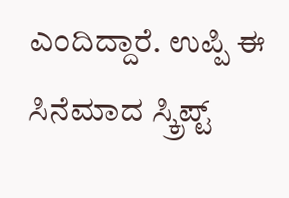ಎಂದಿದ್ದಾರೆ. ಉಪ್ಪಿ ಈ ಸಿನೆಮಾದ ಸ್ಕ್ರಿಪ್ಟ್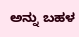ಅನ್ನು ಬಹಳ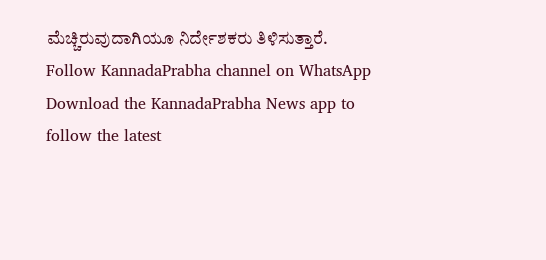ಮೆಚ್ಚಿರುವುದಾಗಿಯೂ ನಿರ್ದೇಶಕರು ತಿಳಿಸುತ್ತಾರೆ.
Follow KannadaPrabha channel on WhatsApp
Download the KannadaPrabha News app to follow the latest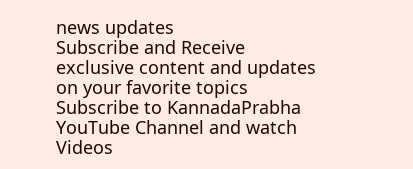news updates
Subscribe and Receive exclusive content and updates on your favorite topics
Subscribe to KannadaPrabha YouTube Channel and watch Videos